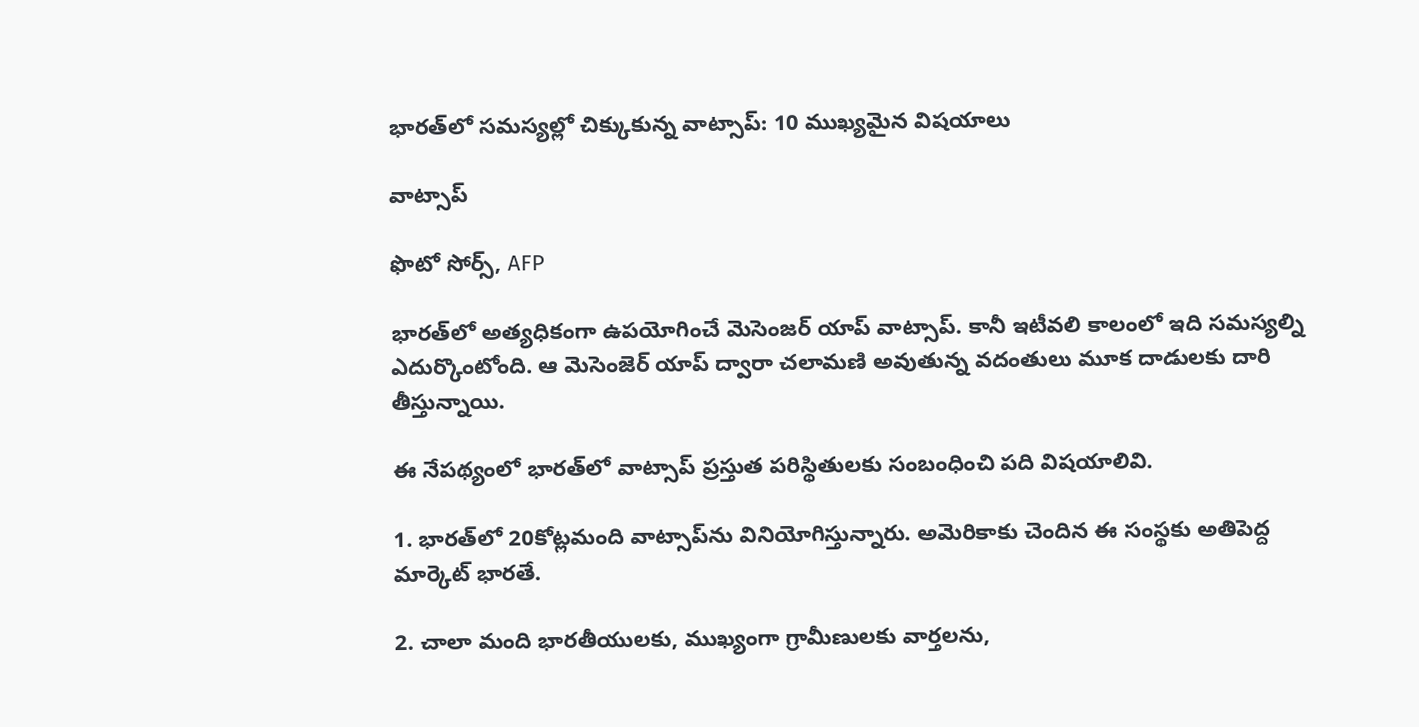భారత్‌లో సమస్యల్లో చిక్కుకున్న వాట్సాప్: 10 ముఖ్యమైన విషయాలు

వాట్సాప్

ఫొటో సోర్స్, AFP

భారత్‌లో అత్యధికంగా ఉపయోగించే మెసెంజర్ యాప్ వాట్సాప్. కానీ ఇటీవలి కాలంలో ఇది సమస్యల్ని ఎదుర్కొంటోంది. ఆ మెసెంజెర్ యాప్ ద్వారా చలామణి అవుతున్న వదంతులు మూక దాడులకు దారి తీస్తున్నాయి.

ఈ నేపథ్యంలో భారత్‌లో వాట్సాప్ ప్రస్తుత పరిస్థితులకు సంబంధించి పది విషయాలివి.

1. భారత్‌లో 20కోట్లమంది వాట్సాప్‌ను వినియోగిస్తున్నారు. అమెరికాకు చెందిన ఈ సంస్థకు అతిపెద్ద మార్కెట్ భారతే.

2. చాలా మంది భారతీయులకు, ముఖ్యంగా గ్రామీణులకు వార్తలను,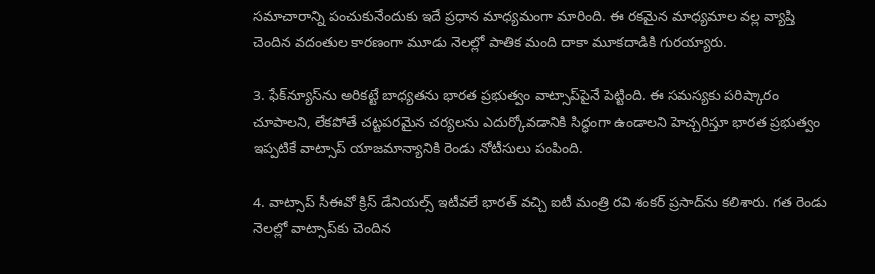సమాచారాన్ని పంచుకునేందుకు ఇదే ప్రధాన మాధ్యమంగా మారింది. ఈ రకమైన మాధ్యమాల వల్ల వ్యాప్తి చెందిన వదంతుల కారణంగా మూడు నెలల్లో పాతిక మంది దాకా మూకదాడికి గురయ్యారు.

3. ఫేక్‌న్యూస్‌ను అరికట్టే బాధ్యతను భారత ప్రభుత్వం వాట్సాప్‌పైనే పెట్టింది. ఈ సమస్యకు పరిష్కారం చూపాలని, లేకపోతే చట్టపరమైన చర్యలను ఎదుర్కోవడానికి సిద్ధంగా ఉండాలని హెచ్చరిస్తూ భారత ప్రభుత్వం ఇప్పటికే వాట్సాప్ యాజమాన్యానికి రెండు నోటీసులు పంపింది.

4. వాట్సాప్ సీఈవో క్రిస్ డేనియల్స్ ఇటీవలే భారత్ వచ్చి ఐటీ మంత్రి రవి శంకర్ ప్రసాద్‌ను కలిశారు. గత రెండు నెలల్లో వాట్సాప్‌కు చెందిన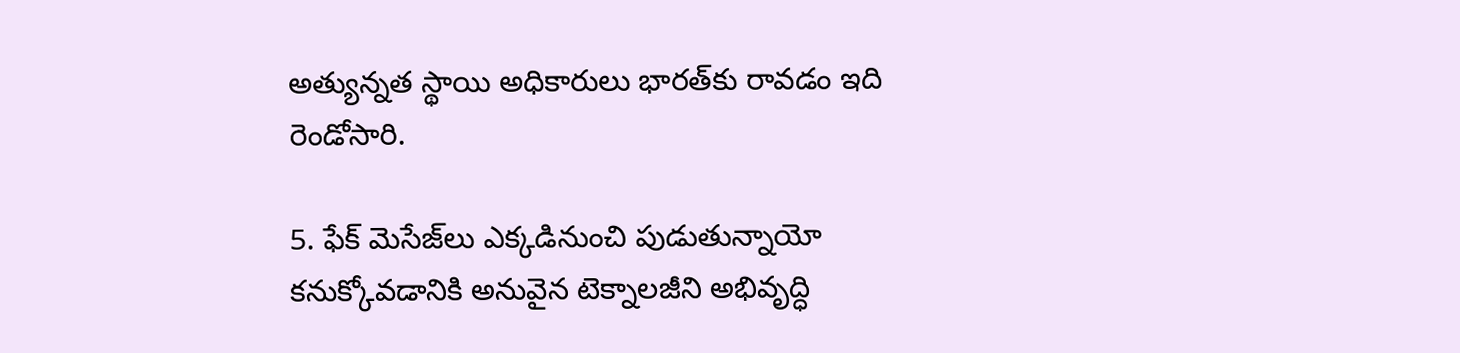అత్యున్నత స్థాయి అధికారులు భారత్‌కు రావడం ఇది రెండోసారి.

5. ఫేక్ మెసేజ్‌లు ఎక్కడినుంచి పుడుతున్నాయో కనుక్కోవడానికి అనువైన టెక్నాలజీని అభివృద్ధి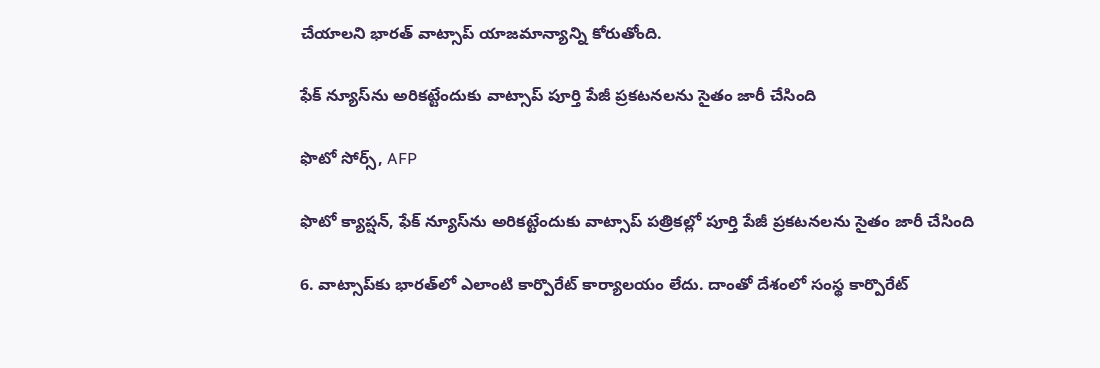చేయాలని భారత్ వాట్సాప్ యాజమాన్యాన్ని కోరుతోంది.

ఫేక్ న్యూస్‌ను అరికట్టేందుకు వాట్సాప్ పూర్తి పేజీ ప్రకటనలను సైతం జారీ చేసింది

ఫొటో సోర్స్, AFP

ఫొటో క్యాప్షన్, ఫేక్ న్యూస్‌ను అరికట్టేందుకు వాట్సాప్ పత్రికల్లో పూర్తి పేజీ ప్రకటనలను సైతం జారీ చేసింది

6. వాట్సాప్‌కు భారత్‌లో ఎలాంటి కార్పొరేట్ కార్యాలయం లేదు. దాంతో దేశంలో సంస్థ కార్పొరేట్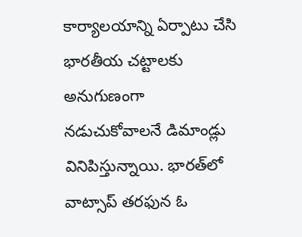కార్యాలయాన్ని ఏర్పాటు చేసి భారతీయ చట్టాలకు అనుగుణంగా నడుచుకోవాలనే డిమాండ్లు వినిపిస్తున్నాయి. భారత్‌లో వాట్సాప్ తరఫున ఓ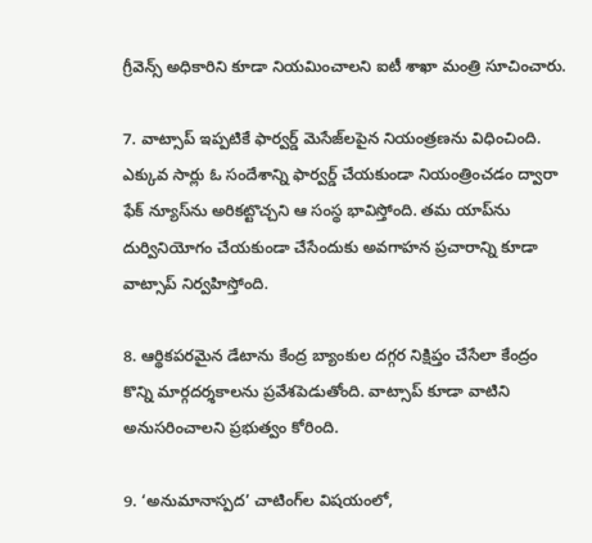గ్రీవెన్స్ అధికారిని కూడా నియమించాలని ఐటీ శాఖా మంత్రి సూచించారు.

7. వాట్సాప్ ఇప్పటికే ఫార్వర్డ్ మెసేజ్‌లపైన నియంత్రణను విధించింది. ఎక్కువ సార్లు ఓ సందేశాన్ని ఫార్వర్డ్ చేయకుండా నియంత్రించడం ద్వారా ఫేక్ న్యూస్‌ను అరికట్టొచ్చని ఆ సంస్థ భావిస్తోంది. తమ యాప్‌ను దుర్వినియోగం చేయకుండా చేసేందుకు అవగాహన ప్రచారాన్ని కూడా వాట్సాప్ నిర్వహిస్తోంది.

8. ఆర్థికపరమైన డేటాను కేంద్ర బ్యాంకుల దగ్గర నిక్షిప్తం చేసేలా కేంద్రం కొన్ని మార్గదర్శకాలను ప్రవేశపెడుతోంది. వాట్సాప్‌ కూడా వాటిని అనుసరించాలని ప్రభుత్వం కోరింది.

9. ‘అనుమానాస్పద’ చాటింగ్‌ల విషయంలో,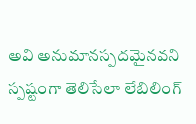అవి అనుమానస్పదమైనవని స్పష్టంగా తెలిసేలా లేబిలింగ్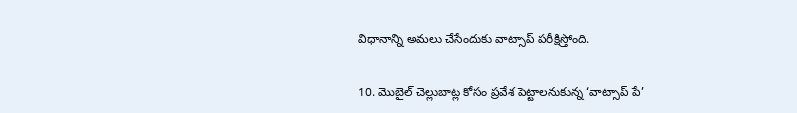విధానాన్ని అమలు చేసేందుకు వాట్సాప్ పరీక్షిస్తోంది.

10. మొబైల్ చెల్లుబాట్ల కోసం ప్రవేశ పెట్టాలనుకున్న ‘వాట్సాప్ పే’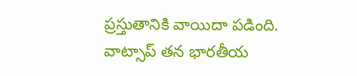ప్రస్తుతానికి వాయిదా పడింది. వాట్సాప్ తన భారతీయ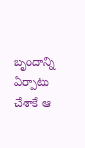బృందాన్ని ఏర్పాటు చేశాకే ఆ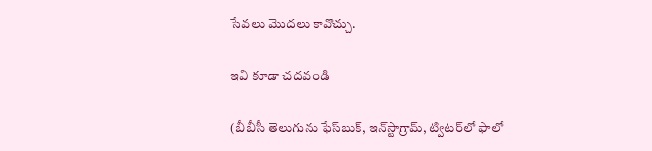సేవలు మొదలు కావొచ్చు.

ఇవి కూడా చదవండి

(బీబీసీ తెలుగును ఫేస్‌బుక్, ఇన్‌స్టాగ్రామ్‌, ట్విటర్‌లో ఫాలో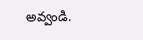అవ్వండి.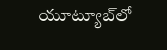యూట్యూబ్‌లో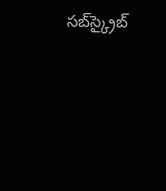సబ్‌స్క్రైబ్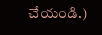చేయండి.)